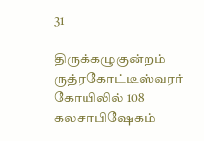31

திருக்கழுகுன்றம் ருத்ரகோட்டீஸ்வரர் கோயிலில் 108 கலசாபிஷேகம்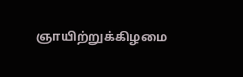ஞாயிற்றுக்கிழமை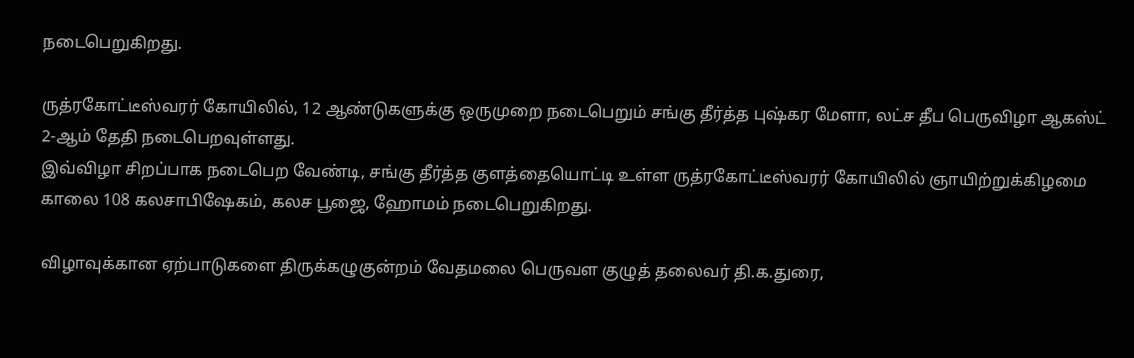நடைபெறுகிறது.

ருத்ரகோட்டீஸ்வரர் கோயிலில், 12 ஆண்டுகளுக்கு ஒருமுறை நடைபெறும் சங்கு தீர்த்த புஷ்கர மேளா, லட்ச தீப பெருவிழா ஆகஸ்ட் 2-ஆம் தேதி நடைபெறவுள்ளது.
இவ்விழா சிறப்பாக நடைபெற வேண்டி, சங்கு தீர்த்த குளத்தையொட்டி உள்ள ருத்ரகோட்டீஸ்வரர் கோயிலில் ஞாயிற்றுக்கிழமை காலை 108 கலசாபிஷேகம், கலச பூஜை, ஹோமம் நடைபெறுகிறது.

விழாவுக்கான ஏற்பாடுகளை திருக்கழுகுன்றம் வேதமலை பெருவள குழுத் தலைவர் தி.க.துரை,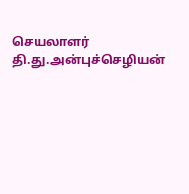செயலாளர் தி.து.அன்புச்செழியன்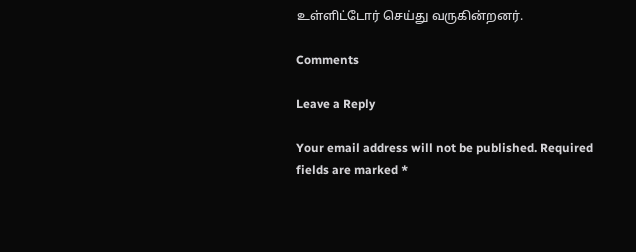உள்ளிட்டோர் செய்து வருகின்றனர்.

Comments

Leave a Reply

Your email address will not be published. Required fields are marked *